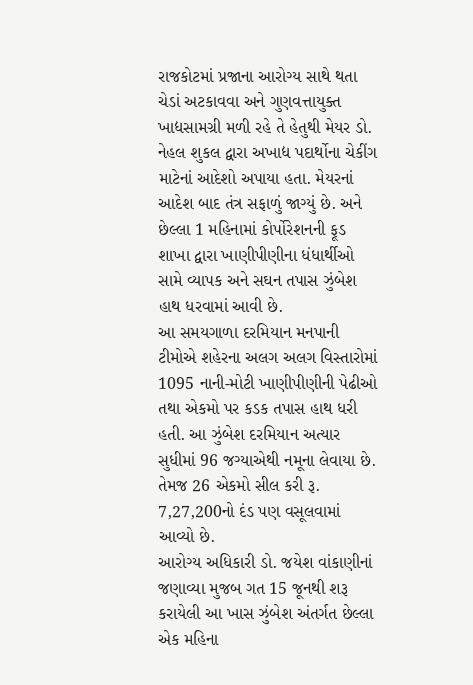રાજકોટમાં પ્રજાના આરોગ્ય સાથે થતા ચેડાં અટકાવવા અને ગુણવત્તાયુક્ત ખાદ્યસામગ્રી મળી રહે તે હેતુથી મેયર ડો. નેહલ શુકલ દ્વારા અખાદ્ય પદાર્થોના ચેકીંગ માટેનાં આદેશો અપાયા હતા. મેયરનાં આદેશ બાદ તંત્ર સફાળું જાગ્યું છે. અને છેલ્લા 1 મહિનામાં કોર્પોરેશનની ફૂડ શાખા દ્વારા ખાણીપીણીના ધંધાર્થીઓ સામે વ્યાપક અને સઘન તપાસ ઝુંબેશ હાથ ધરવામાં આવી છે.
આ સમયગાળા દરમિયાન મનપાની ટીમોએ શહેરના અલગ અલગ વિસ્તારોમાં 1095 નાની-મોટી ખાણીપીણીની પેઢીઓ તથા એકમો પર કડક તપાસ હાથ ધરી હતી. આ ઝુંબેશ દરમિયાન અત્યાર સુધીમાં 96 જગ્યાએથી નમૂના લેવાયા છે. તેમજ 26 એકમો સીલ કરી રૂ. 7,27,200નો દંડ પણ વસૂલવામાં આવ્યો છે.
આરોગ્ય અધિકારી ડો. જયેશ વાંકાણીનાં જણાવ્યા મુજબ ગત 15 જૂનથી શરૂ કરાયેલી આ ખાસ ઝુંબેશ અંતર્ગત છેલ્લા એક મહિના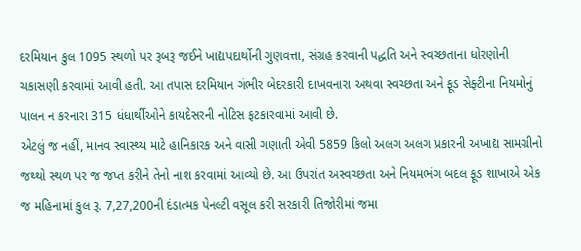દરમિયાન કુલ 1095 સ્થળો પર રૂબરૂ જઈને ખાદ્યપદાર્થોની ગુણવત્તા, સંગ્રહ કરવાની પદ્ધતિ અને સ્વચ્છતાના ધોરણોની ચકાસણી કરવામાં આવી હતી. આ તપાસ દરમિયાન ગંભીર બેદરકારી દાખવનારા અથવા સ્વચ્છતા અને ફૂડ સેફ્ટીના નિયમોનું પાલન ન કરનારા 315 ધંધાર્થીઓને કાયદેસરની નોટિસ ફટકારવામાં આવી છે.
એટલું જ નહીં, માનવ સ્વાસ્થ્ય માટે હાનિકારક અને વાસી ગણાતી એવી 5859 કિલો અલગ અલગ પ્રકારની અખાદ્ય સામગ્રીનો જથ્થો સ્થળ પર જ જપ્ત કરીને તેનો નાશ કરવામાં આવ્યો છે. આ ઉપરાંત અસ્વચ્છતા અને નિયમભંગ બદલ ફૂડ શાખાએ એક જ મહિનામાં કુલ રૂ. 7,27,200ની દંડાત્મક પેનલ્ટી વસૂલ કરી સરકારી તિજોરીમાં જમા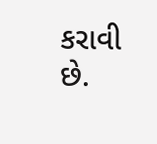કરાવી છે.